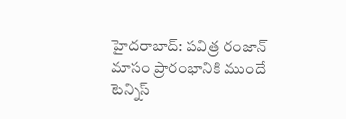హైదరాబాద్: పవిత్ర రంజాన్ మాసం ప్రారంభానికి ముందే టెన్నిస్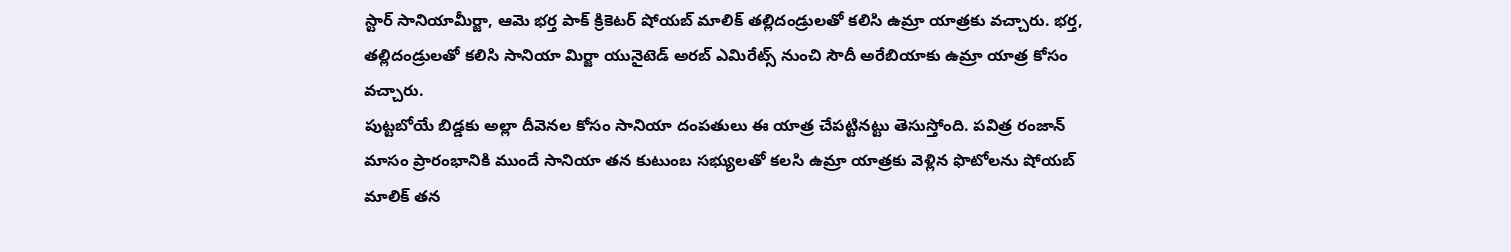స్టార్ సానియామీర్జా, ఆమె భర్త పాక్ క్రికెటర్ షోయబ్ మాలిక్ తల్లిదండ్రులతో కలిసి ఉమ్రా యాత్రకు వచ్చారు. భర్త, తల్లిదండ్రులతో కలిసి సానియా మిర్జా యునైటెడ్ అరబ్ ఎమిరేట్స్ నుంచి సౌదీ అరేబియాకు ఉమ్రా యాత్ర కోసం వచ్చారు.
పుట్టబోయే బిడ్డకు అల్లా దీవెనల కోసం సానియా దంపతులు ఈ యాత్ర చేపట్టినట్టు తెసుస్తోంది. పవిత్ర రంజాన్ మాసం ప్రారంభానికి ముందే సానియా తన కుటుంబ సభ్యులతో కలసి ఉమ్రా యాత్రకు వెళ్లిన ఫొటోలను షోయబ్ మాలిక్ తన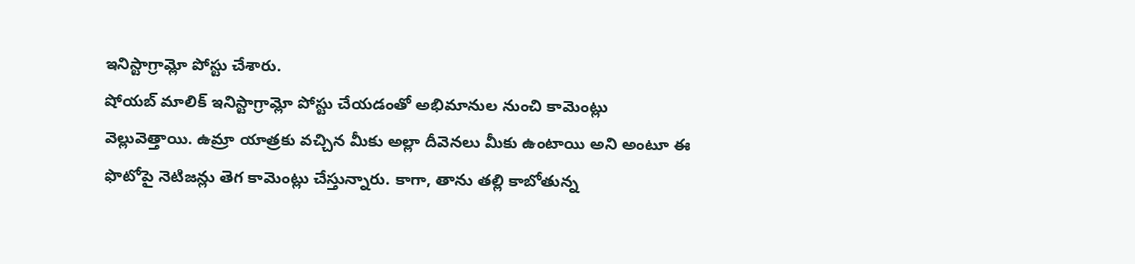ఇనిస్టాగ్రామ్లో పోస్టు చేశారు.
షోయబ్ మాలిక్ ఇనిస్టాగ్రామ్లో పోస్టు చేయడంతో అభిమానుల నుంచి కామెంట్లు వెల్లువెత్తాయి. ఉమ్రా యాత్రకు వచ్చిన మీకు అల్లా దీవెనలు మీకు ఉంటాయి అని అంటూ ఈ ఫొటోపై నెటిజన్లు తెగ కామెంట్లు చేస్తున్నారు. కాగా, తాను తల్లి కాబోతున్న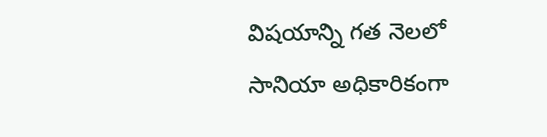విషయాన్ని గత నెలలో సానియా అధికారికంగా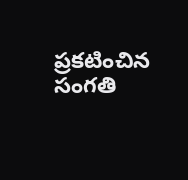ప్రకటించిన సంగతి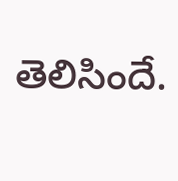తెలిసిందే.